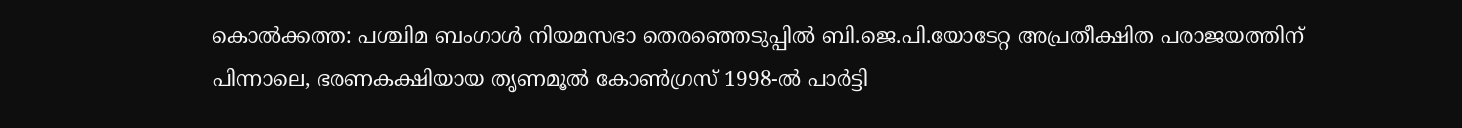കൊൽക്കത്ത: പശ്ചിമ ബംഗാൾ നിയമസഭാ തെരഞ്ഞെടുപ്പിൽ ബി.ജെ.പി.യോടേറ്റ അപ്രതീക്ഷിത പരാജയത്തിന് പിന്നാലെ, ഭരണകക്ഷിയായ തൃണമൂൽ കോൺഗ്രസ് 1998-ൽ പാർട്ടി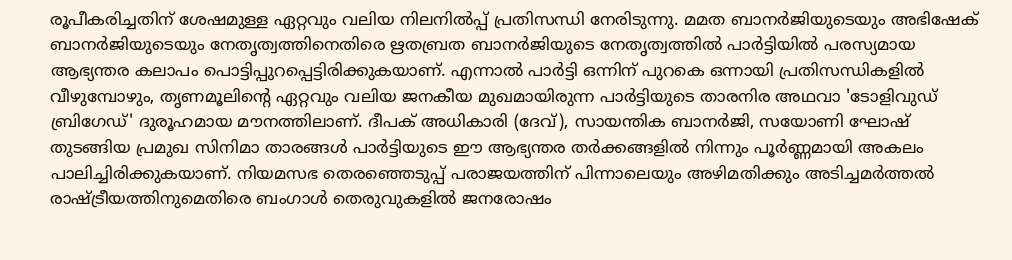രൂപീകരിച്ചതിന് ശേഷമുള്ള ഏറ്റവും വലിയ നിലനിൽപ്പ് പ്രതിസന്ധി നേരിടുന്നു. മമത ബാനർജിയുടെയും അഭിഷേക് ബാനർജിയുടെയും നേതൃത്വത്തിനെതിരെ ഋതബ്രത ബാനർജിയുടെ നേതൃത്വത്തിൽ പാർട്ടിയിൽ പരസ്യമായ ആഭ്യന്തര കലാപം പൊട്ടിപ്പുറപ്പെട്ടിരിക്കുകയാണ്. എന്നാൽ പാർട്ടി ഒന്നിന് പുറകെ ഒന്നായി പ്രതിസന്ധികളിൽ വീഴുമ്പോഴും, തൃണമൂലിന്റെ ഏറ്റവും വലിയ ജനകീയ മുഖമായിരുന്ന പാർട്ടിയുടെ താരനിര അഥവാ 'ടോളിവുഡ് ബ്രിഗേഡ്' ദുരൂഹമായ മൗനത്തിലാണ്. ദീപക് അധികാരി (ദേവ്), സായന്തിക ബാനർജി, സയോണി ഘോഷ് തുടങ്ങിയ പ്രമുഖ സിനിമാ താരങ്ങൾ പാർട്ടിയുടെ ഈ ആഭ്യന്തര തർക്കങ്ങളിൽ നിന്നും പൂർണ്ണമായി അകലം പാലിച്ചിരിക്കുകയാണ്. നിയമസഭ തെരഞ്ഞെടുപ്പ് പരാജയത്തിന് പിന്നാലെയും അഴിമതിക്കും അടിച്ചമർത്തൽ രാഷ്ട്രീയത്തിനുമെതിരെ ബംഗാൾ തെരുവുകളിൽ ജനരോഷം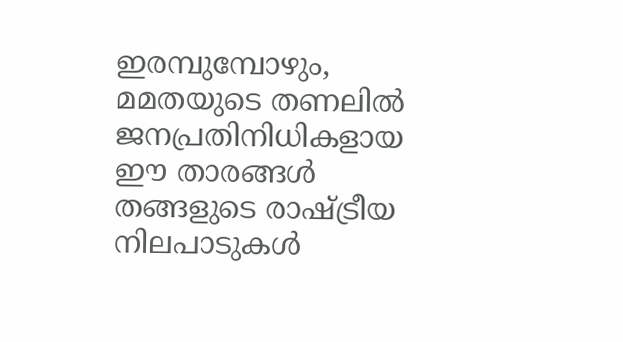ഇരമ്പുമ്പോഴും, മമതയുടെ തണലിൽ ജനപ്രതിനിധികളായ ഈ താരങ്ങൾ തങ്ങളുടെ രാഷ്ട്രീയ നിലപാടുകൾ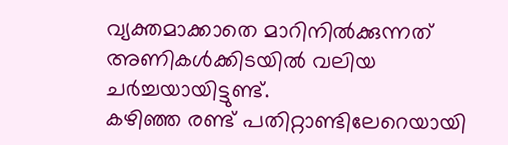വ്യക്തമാക്കാതെ മാറിനിൽക്കുന്നത് അണികൾക്കിടയിൽ വലിയ ചർച്ചയായിട്ടുണ്ട്.
കഴിഞ്ഞ രണ്ട് പതിറ്റാണ്ടിലേറെയായി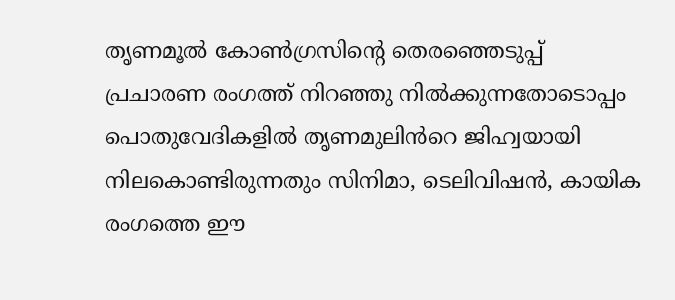തൃണമൂൽ കോൺഗ്രസിന്റെ തെരഞ്ഞെടുപ്പ് പ്രചാരണ രംഗത്ത് നിറഞ്ഞു നിൽക്കുന്നതോടൊപ്പം പൊതുവേദികളിൽ തൃണമുലിൻറെ ജിഹ്വയായി നിലകൊണ്ടിരുന്നതും സിനിമാ, ടെലിവിഷൻ, കായിക രംഗത്തെ ഈ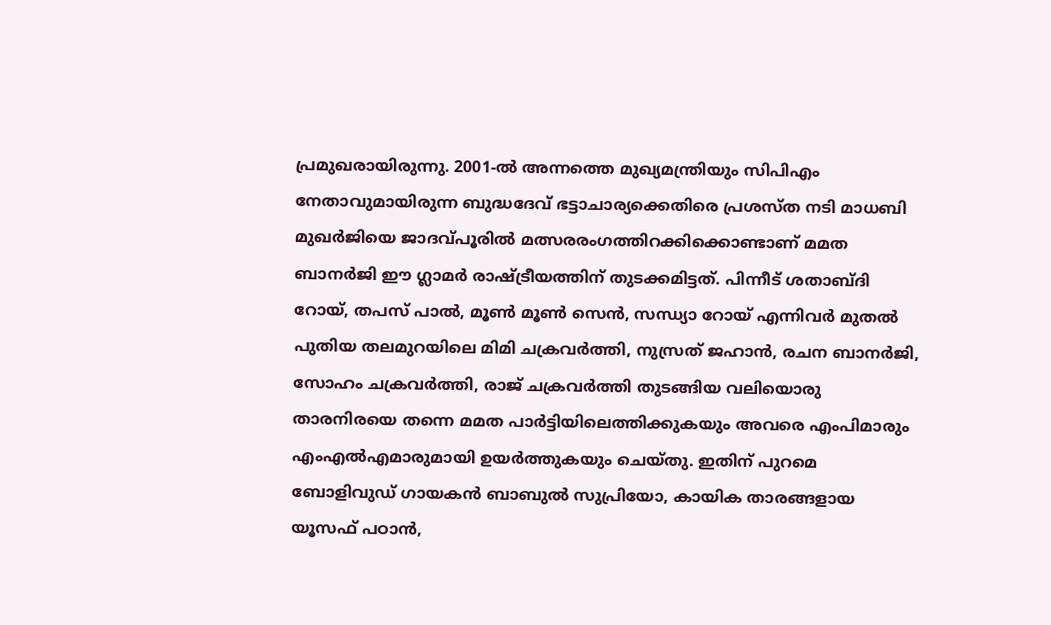പ്രമുഖരായിരുന്നു. 2001-ൽ അന്നത്തെ മുഖ്യമന്ത്രിയും സിപിഎം നേതാവുമായിരുന്ന ബുദ്ധദേവ് ഭട്ടാചാര്യക്കെതിരെ പ്രശസ്ത നടി മാധബി മുഖർജിയെ ജാദവ്പൂരിൽ മത്സരരംഗത്തിറക്കിക്കൊണ്ടാണ് മമത ബാനർജി ഈ ഗ്ലാമർ രാഷ്ട്രീയത്തിന് തുടക്കമിട്ടത്. പിന്നീട് ശതാബ്ദി റോയ്, തപസ് പാൽ, മൂൺ മൂൺ സെൻ, സന്ധ്യാ റോയ് എന്നിവർ മുതൽ പുതിയ തലമുറയിലെ മിമി ചക്രവർത്തി, നുസ്രത് ജഹാൻ, രചന ബാനർജി, സോഹം ചക്രവർത്തി, രാജ് ചക്രവർത്തി തുടങ്ങിയ വലിയൊരു താരനിരയെ തന്നെ മമത പാർട്ടിയിലെത്തിക്കുകയും അവരെ എംപിമാരും എംഎൽഎമാരുമായി ഉയർത്തുകയും ചെയ്തു. ഇതിന് പുറമെ ബോളിവുഡ് ഗായകൻ ബാബുൽ സുപ്രിയോ, കായിക താരങ്ങളായ യൂസഫ് പഠാൻ,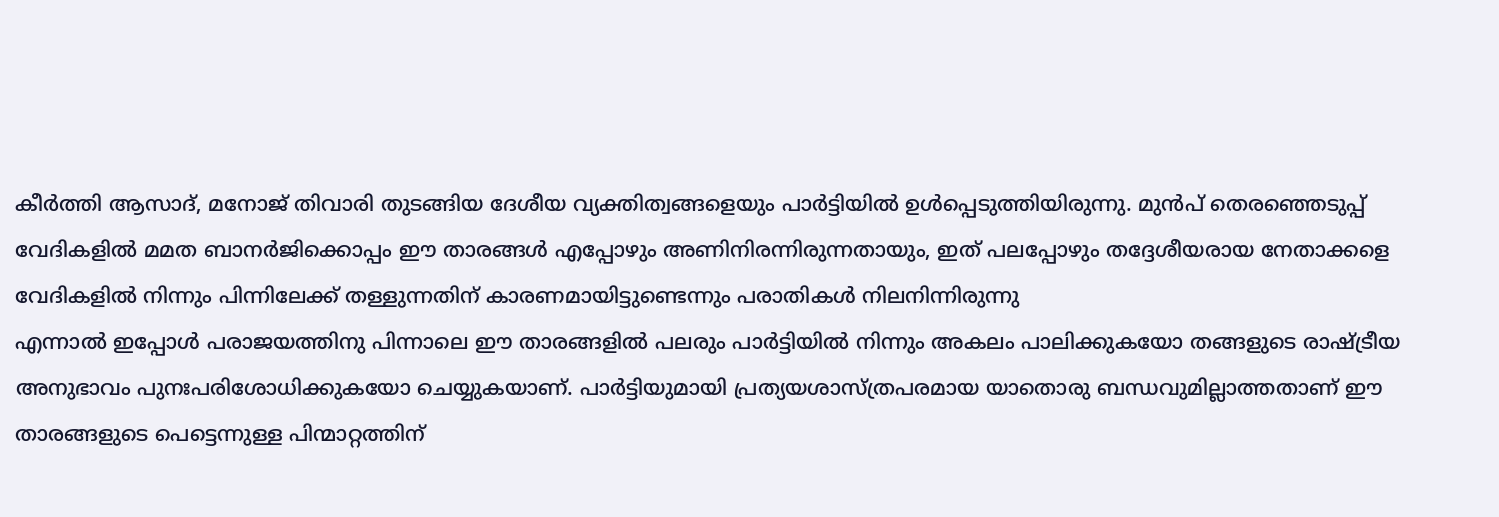കീർത്തി ആസാദ്, മനോജ് തിവാരി തുടങ്ങിയ ദേശീയ വ്യക്തിത്വങ്ങളെയും പാർട്ടിയിൽ ഉൾപ്പെടുത്തിയിരുന്നു. മുൻപ് തെരഞ്ഞെടുപ്പ് വേദികളിൽ മമത ബാനർജിക്കൊപ്പം ഈ താരങ്ങൾ എപ്പോഴും അണിനിരന്നിരുന്നതായും, ഇത് പലപ്പോഴും തദ്ദേശീയരായ നേതാക്കളെ വേദികളിൽ നിന്നും പിന്നിലേക്ക് തള്ളുന്നതിന് കാരണമായിട്ടുണ്ടെന്നും പരാതികൾ നിലനിന്നിരുന്നു
എന്നാൽ ഇപ്പോൾ പരാജയത്തിനു പിന്നാലെ ഈ താരങ്ങളിൽ പലരും പാർട്ടിയിൽ നിന്നും അകലം പാലിക്കുകയോ തങ്ങളുടെ രാഷ്ട്രീയ അനുഭാവം പുനഃപരിശോധിക്കുകയോ ചെയ്യുകയാണ്. പാർട്ടിയുമായി പ്രത്യയശാസ്ത്രപരമായ യാതൊരു ബന്ധവുമില്ലാത്തതാണ് ഈ താരങ്ങളുടെ പെട്ടെന്നുള്ള പിന്മാറ്റത്തിന്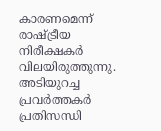കാരണമെന്ന് രാഷ്ട്രീയ നിരീക്ഷകർ വിലയിരുത്തുന്നു. അടിയുറച്ച പ്രവർത്തകർ പ്രതിസന്ധി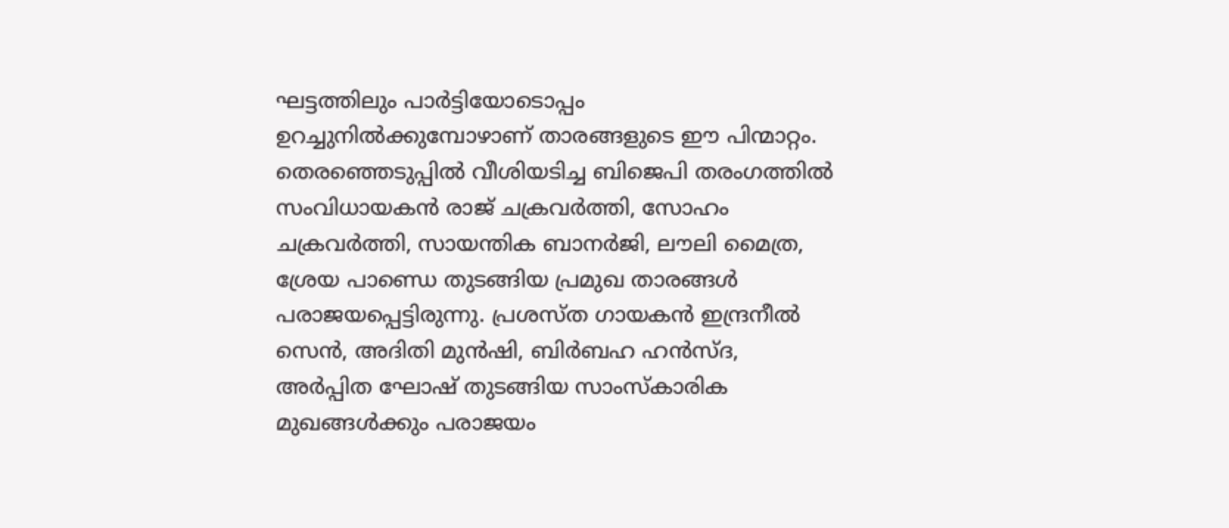ഘട്ടത്തിലും പാർട്ടിയോടൊപ്പം ഉറച്ചുനിൽക്കുമ്പോഴാണ് താരങ്ങളുടെ ഈ പിന്മാറ്റം. തെരഞ്ഞെടുപ്പിൽ വീശിയടിച്ച ബിജെപി തരംഗത്തിൽ സംവിധായകൻ രാജ് ചക്രവർത്തി, സോഹം ചക്രവർത്തി, സായന്തിക ബാനർജി, ലൗലി മൈത്ര, ശ്രേയ പാണ്ഡെ തുടങ്ങിയ പ്രമുഖ താരങ്ങൾ പരാജയപ്പെട്ടിരുന്നു. പ്രശസ്ത ഗായകൻ ഇന്ദ്രനീൽ സെൻ, അദിതി മുൻഷി, ബിർബഹ ഹൻസ്ദ, അർപ്പിത ഘോഷ് തുടങ്ങിയ സാംസ്കാരിക മുഖങ്ങൾക്കും പരാജയം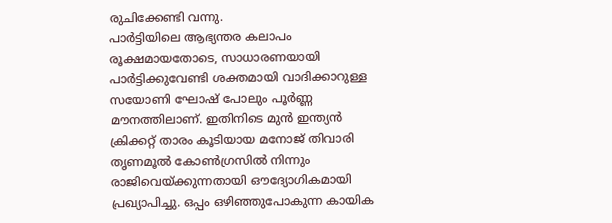രുചിക്കേണ്ടി വന്നു.
പാർട്ടിയിലെ ആഭ്യന്തര കലാപം രൂക്ഷമായതോടെ, സാധാരണയായി പാർട്ടിക്കുവേണ്ടി ശക്തമായി വാദിക്കാറുള്ള സയോണി ഘോഷ് പോലും പൂർണ്ണ മൗനത്തിലാണ്. ഇതിനിടെ മുൻ ഇന്ത്യൻ ക്രിക്കറ്റ് താരം കൂടിയായ മനോജ് തിവാരി തൃണമൂൽ കോൺഗ്രസിൽ നിന്നും രാജിവെയ്ക്കുന്നതായി ഔദ്യോഗികമായി പ്രഖ്യാപിച്ചു. ഒപ്പം ഒഴിഞ്ഞുപോകുന്ന കായിക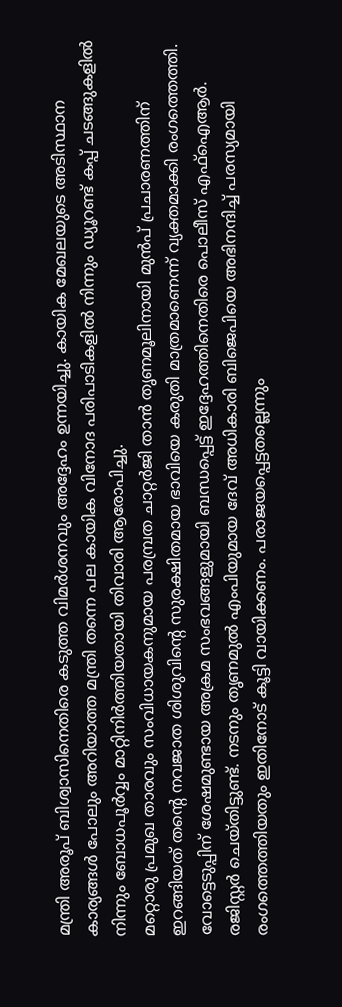മന്ത്രി അരൂപ് ബിശ്വാസിനെതിരെ കടുത്ത വിമർശനവും അദ്ദേഹം ഉന്നയിച്ചു. കായിക മേഖലയുടെ അടിസ്ഥാന കാര്യങ്ങൾ പോലും അറിയാത്ത മന്ത്രി തന്നെ പല കായിക വിനോദ പരിപാടികളിൽ നിന്നും ഡ്യൂറണ്ട് കപ്പ് ചടങ്ങുകളിൽ നിന്നും ബോധപൂർവ്വം മാറ്റിനിർത്തിയതായി തിവാരി ആരോപിച്ചു.
മറ്റൊരു പ്രമുഖ താരവും സംവിധായകനുമായ പരമ്പ്രത ചാറ്റർജി താൻ തൃണമൂലിനായി മുൻപ് പ്രചാരണത്തിന് ഇറങ്ങിയത് തന്റെ നവജാത ശിശുവിന്റെ സുരക്ഷിതമായ ഭാവിയെ കരുതി മാത്രമാണെന്ന് വ്യക്തമാക്കി രംഗത്തെത്തി. വോട്ടെടുപ്പിന് ശേഷമുണ്ടായ അക്രമ സംഭവങ്ങളുമായി ബന്ധപ്പെട്ട് ഇദ്ദേഹത്തിനെതിരെ പൊലീസ് എഫ്ഐആർ. രജിസ്റ്റർ ചെയ്തിട്ടുണ്ട്. നടനും തൃണമുൽ എംപിയുമായ ദേവ് അധികാരി ബിജെപിയെ അഭിനന്ദിച്ച് പരസ്യമായി രംഗത്തെത്തിയതും ഇതിനോട് കൂട്ടി വായിക്കണം. പരാജയപ്പെട്ടതല്ലെന്നും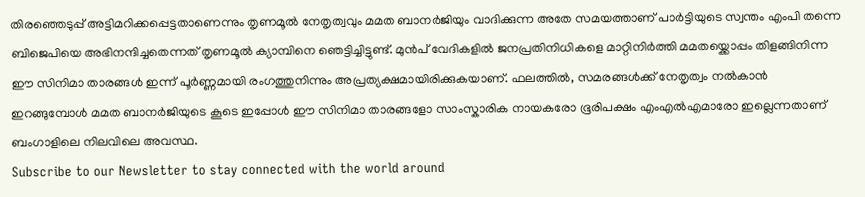തിരഞ്ഞെടുപ്പ് അട്ടിമറിക്കപ്പെട്ടതാണെന്നും തൃണമൂൽ നേതൃത്വവും മമത ബാനർജിയും വാദിക്കുന്ന അതേ സമയത്താണ് പാർട്ടിയുടെ സ്വന്തം എംപി തന്നെ ബിജെപിയെ അഭിനന്ദിച്ചതെന്നത് തൃണമൂൽ ക്യാമ്പിനെ ഞെട്ടിച്ചിട്ടുണ്ട്. മുൻപ് വേദികളിൽ ജനപ്രതിനിധികളെ മാറ്റിനിർത്തി മമതയ്ക്കൊപ്പം തിളങ്ങിനിന്ന ഈ സിനിമാ താരങ്ങൾ ഇന്ന് പൂർണ്ണമായി രംഗത്തുനിന്നും അപ്രത്യക്ഷമായിരിക്കുകയാണ്. ഫലത്തിൽ, സമരങ്ങൾക്ക് നേതൃത്വം നൽകാൻ ഇറങ്ങുമ്പോൾ മമത ബാനർജിയുടെ കൂടെ ഇപ്പോൾ ഈ സിനിമാ താരങ്ങളോ സാംസ്കാരിക നായകരോ ഭൂരിപക്ഷം എംഎൽഎമാരോ ഇല്ലെന്നതാണ് ബംഗാളിലെ നിലവിലെ അവസ്ഥ.
Subscribe to our Newsletter to stay connected with the world around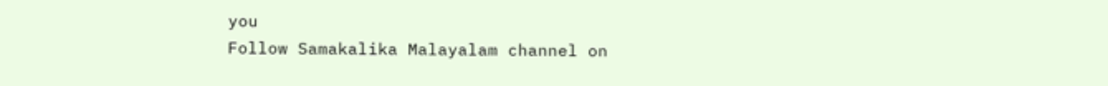you
Follow Samakalika Malayalam channel on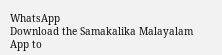WhatsApp
Download the Samakalika Malayalam App to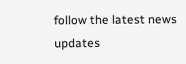follow the latest news updates